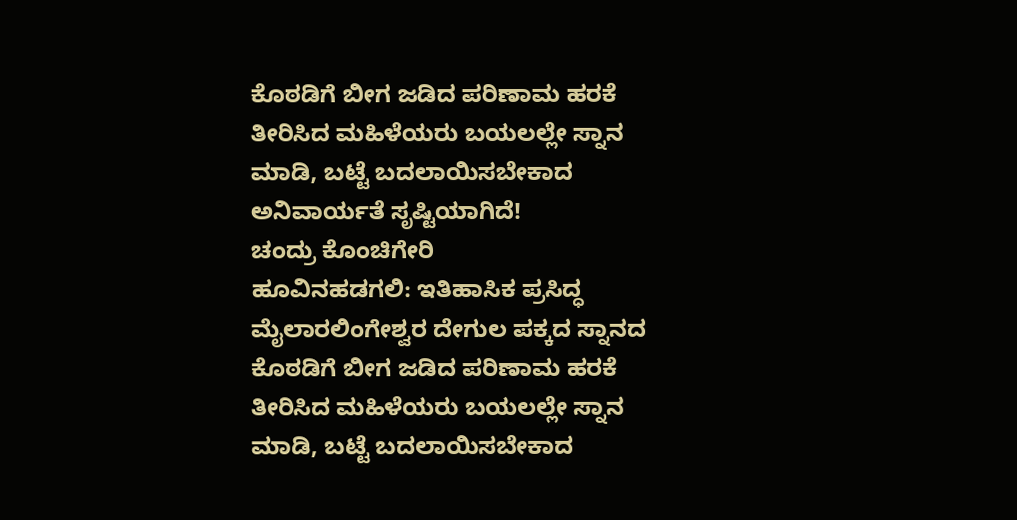ಕೊಠಡಿಗೆ ಬೀಗ ಜಡಿದ ಪರಿಣಾಮ ಹರಕೆ ತೀರಿಸಿದ ಮಹಿಳೆಯರು ಬಯಲಲ್ಲೇ ಸ್ನಾನ ಮಾಡಿ, ಬಟ್ಟೆ ಬದಲಾಯಿಸಬೇಕಾದ ಅನಿವಾರ್ಯತೆ ಸೃಷ್ಟಿಯಾಗಿದೆ!
ಚಂದ್ರು ಕೊಂಚಿಗೇರಿ
ಹೂವಿನಹಡಗಲಿ: ಇತಿಹಾಸಿಕ ಪ್ರಸಿದ್ಧ ಮೈಲಾರಲಿಂಗೇಶ್ವರ ದೇಗುಲ ಪಕ್ಕದ ಸ್ನಾನದ ಕೊಠಡಿಗೆ ಬೀಗ ಜಡಿದ ಪರಿಣಾಮ ಹರಕೆ ತೀರಿಸಿದ ಮಹಿಳೆಯರು ಬಯಲಲ್ಲೇ ಸ್ನಾನ ಮಾಡಿ, ಬಟ್ಟೆ ಬದಲಾಯಿಸಬೇಕಾದ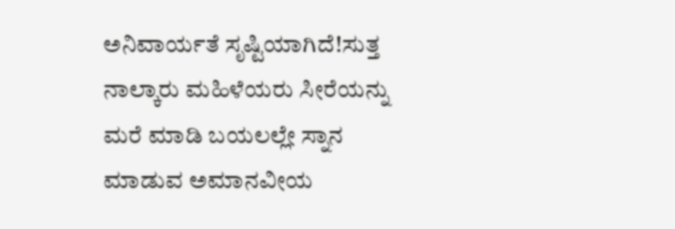ಅನಿವಾರ್ಯತೆ ಸೃಷ್ಟಿಯಾಗಿದೆ!ಸುತ್ತ ನಾಲ್ಕಾರು ಮಹಿಳೆಯರು ಸೀರೆಯನ್ನು ಮರೆ ಮಾಡಿ ಬಯಲಲ್ಲೇ ಸ್ನಾನ ಮಾಡುವ ಅಮಾನವೀಯ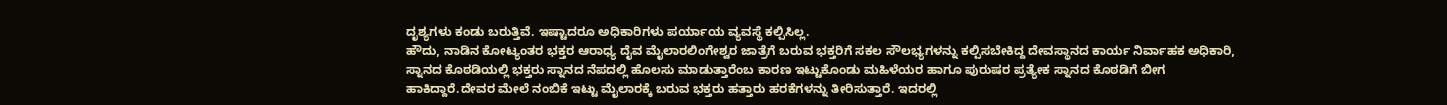ದೃಶ್ಯಗಳು ಕಂಡು ಬರುತ್ತಿವೆ. ಇಷ್ಟಾದರೂ ಅಧಿಕಾರಿಗಳು ಪರ್ಯಾಯ ವ್ಯವಸ್ಥೆ ಕಲ್ಪಿಸಿಲ್ಲ.
ಹೌದು, ನಾಡಿನ ಕೋಟ್ಯಂತರ ಭಕ್ತರ ಆರಾಧ್ಯ ದೈವ ಮೈಲಾರಲಿಂಗೇಶ್ವರ ಜಾತ್ರೆಗೆ ಬರುವ ಭಕ್ತರಿಗೆ ಸಕಲ ಸೌಲಭ್ಯಗಳನ್ನು ಕಲ್ಪಿಸಬೇಕಿದ್ದ ದೇವಸ್ಥಾನದ ಕಾರ್ಯ ನಿರ್ವಾಹಕ ಅಧಿಕಾರಿ, ಸ್ನಾನದ ಕೊಠಡಿಯಲ್ಲಿ ಭಕ್ತರು ಸ್ನಾನದ ನೆಪದಲ್ಲಿ ಹೊಲಸು ಮಾಡುತ್ತಾರೆಂಬ ಕಾರಣ ಇಟ್ಟುಕೊಂಡು ಮಹಿಳೆಯರ ಹಾಗೂ ಪುರುಷರ ಪ್ರತ್ಯೇಕ ಸ್ನಾನದ ಕೊಠಡಿಗೆ ಬೀಗ ಹಾಕಿದ್ದಾರೆ.ದೇವರ ಮೇಲೆ ನಂಬಿಕೆ ಇಟ್ಟು ಮೈಲಾರಕ್ಕೆ ಬರುವ ಭಕ್ತರು ಹತ್ತಾರು ಹರಕೆಗಳನ್ನು ತೀರಿಸುತ್ತಾರೆ. ಇದರಲ್ಲಿ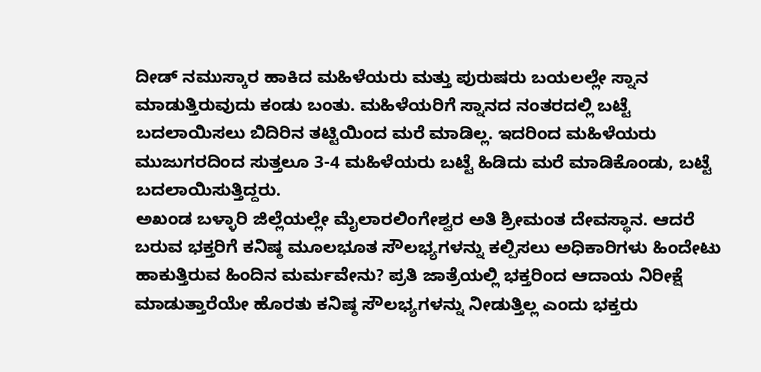ದೀಡ್ ನಮುಸ್ಕಾರ ಹಾಕಿದ ಮಹಿಳೆಯರು ಮತ್ತು ಪುರುಷರು ಬಯಲಲ್ಲೇ ಸ್ನಾನ ಮಾಡುತ್ತಿರುವುದು ಕಂಡು ಬಂತು. ಮಹಿಳೆಯರಿಗೆ ಸ್ನಾನದ ನಂತರದಲ್ಲಿ ಬಟ್ಟೆ ಬದಲಾಯಿಸಲು ಬಿದಿರಿನ ತಟ್ಟಿಯಿಂದ ಮರೆ ಮಾಡಿಲ್ಲ. ಇದರಿಂದ ಮಹಿಳೆಯರು ಮುಜುಗರದಿಂದ ಸುತ್ತಲೂ 3-4 ಮಹಿಳೆಯರು ಬಟ್ಟೆ ಹಿಡಿದು ಮರೆ ಮಾಡಿಕೊಂಡು, ಬಟ್ಟೆ ಬದಲಾಯಿಸುತ್ತಿದ್ದರು.
ಅಖಂಡ ಬಳ್ಳಾರಿ ಜಿಲ್ಲೆಯಲ್ಲೇ ಮೈಲಾರಲಿಂಗೇಶ್ವರ ಅತಿ ಶ್ರೀಮಂತ ದೇವಸ್ಥಾನ. ಆದರೆ ಬರುವ ಭಕ್ತರಿಗೆ ಕನಿಷ್ಠ ಮೂಲಭೂತ ಸೌಲಭ್ಯಗಳನ್ನು ಕಲ್ಪಿಸಲು ಅಧಿಕಾರಿಗಳು ಹಿಂದೇಟು ಹಾಕುತ್ತಿರುವ ಹಿಂದಿನ ಮರ್ಮವೇನು? ಪ್ರತಿ ಜಾತ್ರೆಯಲ್ಲಿ ಭಕ್ತರಿಂದ ಆದಾಯ ನಿರೀಕ್ಷೆ ಮಾಡುತ್ತಾರೆಯೇ ಹೊರತು ಕನಿಷ್ಠ ಸೌಲಭ್ಯಗಳನ್ನು ನೀಡುತ್ತಿಲ್ಲ ಎಂದು ಭಕ್ತರು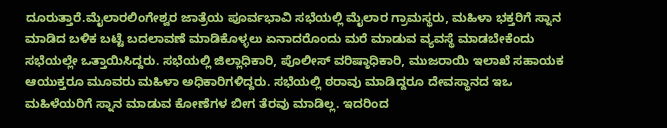ದೂರುತ್ತಾರೆ.ಮೈಲಾರಲಿಂಗೇಶ್ವರ ಜಾತ್ರೆಯ ಪೂರ್ವಭಾವಿ ಸಭೆಯಲ್ಲಿ ಮೈಲಾರ ಗ್ರಾಮಸ್ಥರು, ಮಹಿಳಾ ಭಕ್ತರಿಗೆ ಸ್ನಾನ ಮಾಡಿದ ಬಳಿಕ ಬಟ್ಟೆ ಬದಲಾವಣೆ ಮಾಡಿಕೊಳ್ಳಲು ಏನಾದರೊಂದು ಮರೆ ಮಾಡುವ ವ್ಯವಸ್ಥೆ ಮಾಡಬೇಕೆಂದು ಸಭೆಯಲ್ಲೇ ಒತ್ತಾಯಿಸಿದ್ದರು. ಸಭೆಯಲ್ಲಿ ಜಿಲ್ಲಾಧಿಕಾರಿ, ಪೊಲೀಸ್ ವರಿಷ್ಠಾಧಿಕಾರಿ, ಮುಜರಾಯಿ ಇಲಾಖೆ ಸಹಾಯಕ ಆಯುಕ್ತರೂ ಮೂವರು ಮಹಿಳಾ ಅಧಿಕಾರಿಗಳಿದ್ದರು. ಸಭೆಯಲ್ಲಿ ಠರಾವು ಮಾಡಿದ್ದರೂ ದೇವಸ್ಥಾನದ ಇಒ ಮಹಿಳೆಯರಿಗೆ ಸ್ನಾನ ಮಾಡುವ ಕೋಣೆಗಳ ಬೀಗ ತೆರವು ಮಾಡಿಲ್ಲ. ಇದರಿಂದ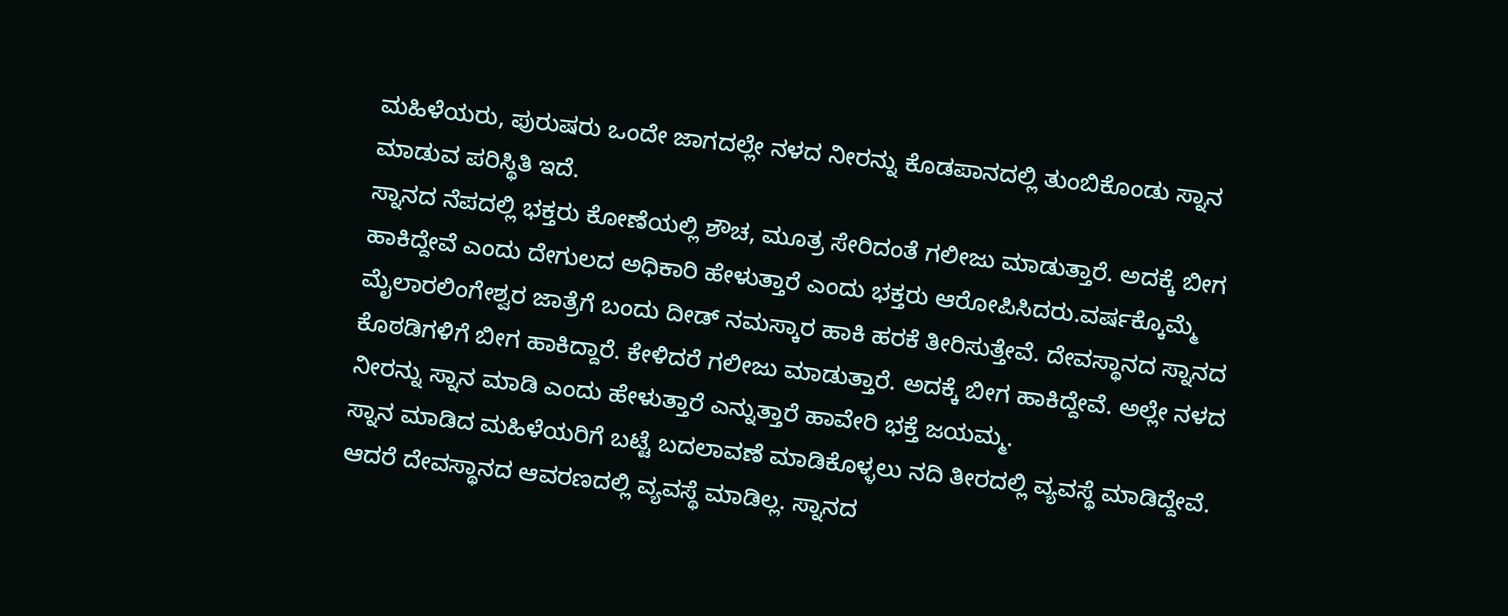ಮಹಿಳೆಯರು, ಪುರುಷರು ಒಂದೇ ಜಾಗದಲ್ಲೇ ನಳದ ನೀರನ್ನು ಕೊಡಪಾನದಲ್ಲಿ ತುಂಬಿಕೊಂಡು ಸ್ನಾನ ಮಾಡುವ ಪರಿಸ್ಥಿತಿ ಇದೆ.
ಸ್ನಾನದ ನೆಪದಲ್ಲಿ ಭಕ್ತರು ಕೋಣೆಯಲ್ಲಿ ಶೌಚ, ಮೂತ್ರ ಸೇರಿದಂತೆ ಗಲೀಜು ಮಾಡುತ್ತಾರೆ. ಅದಕ್ಕೆ ಬೀಗ ಹಾಕಿದ್ದೇವೆ ಎಂದು ದೇಗುಲದ ಅಧಿಕಾರಿ ಹೇಳುತ್ತಾರೆ ಎಂದು ಭಕ್ತರು ಆರೋಪಿಸಿದರು.ವರ್ಷಕ್ಕೊಮ್ಮೆ ಮೈಲಾರಲಿಂಗೇಶ್ವರ ಜಾತ್ರೆಗೆ ಬಂದು ದೀಡ್ ನಮಸ್ಕಾರ ಹಾಕಿ ಹರಕೆ ತೀರಿಸುತ್ತೇವೆ. ದೇವಸ್ಥಾನದ ಸ್ನಾನದ ಕೊಠಡಿಗಳಿಗೆ ಬೀಗ ಹಾಕಿದ್ದಾರೆ. ಕೇಳಿದರೆ ಗಲೀಜು ಮಾಡುತ್ತಾರೆ. ಅದಕ್ಕೆ ಬೀಗ ಹಾಕಿದ್ದೇವೆ. ಅಲ್ಲೇ ನಳದ ನೀರನ್ನು ಸ್ನಾನ ಮಾಡಿ ಎಂದು ಹೇಳುತ್ತಾರೆ ಎನ್ನುತ್ತಾರೆ ಹಾವೇರಿ ಭಕ್ತೆ ಜಯಮ್ಮ.
ಸ್ನಾನ ಮಾಡಿದ ಮಹಿಳೆಯರಿಗೆ ಬಟ್ಟೆ ಬದಲಾವಣೆ ಮಾಡಿಕೊಳ್ಳಲು ನದಿ ತೀರದಲ್ಲಿ ವ್ಯವಸ್ಥೆ ಮಾಡಿದ್ದೇವೆ. ಆದರೆ ದೇವಸ್ಥಾನದ ಆವರಣದಲ್ಲಿ ವ್ಯವಸ್ಥೆ ಮಾಡಿಲ್ಲ. ಸ್ನಾನದ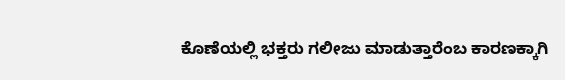ಕೊಣೆಯಲ್ಲಿ ಭಕ್ತರು ಗಲೀಜು ಮಾಡುತ್ತಾರೆಂಬ ಕಾರಣಕ್ಕಾಗಿ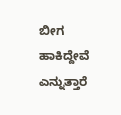ಬೀಗ ಹಾಕಿದ್ದೇವೆ ಎನ್ನುತ್ತಾರೆ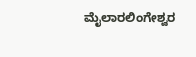ಮೈಲಾರಲಿಂಗೇಶ್ವರ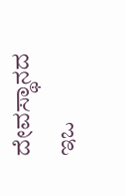ದೇವಸ್ಥಾನದ ಇಒ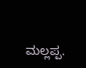ಮಲ್ಲಪ್ಪ.